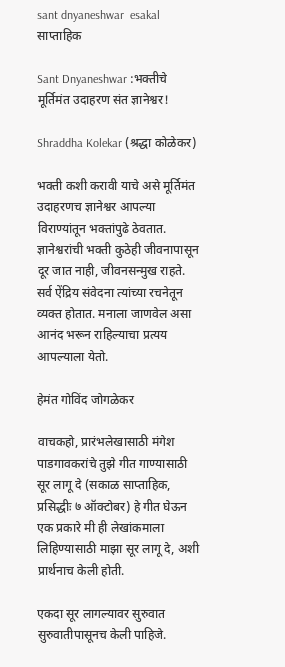sant dnyaneshwar  esakal
साप्ताहिक

Sant Dnyaneshwar :भक्तीचे मूर्तिमंत उदाहरण संत ज्ञानेश्वर!

Shraddha Kolekar (श्रद्धा कोळेकर)

भक्ती कशी करावी याचे असे मूर्तिमंत उदाहरणच ज्ञानेश्वर आपल्या विराण्यांतून भक्तांपुढे ठेवतात. ज्ञानेश्वरांची भक्ती कुठेही जीवनापासून दूर जात नाही, जीवनसन्मुख राहते. सर्व ऐंद्रिय संवेदना त्यांच्या रचनेतून व्यक्त होतात. मनाला जाणवेल असा आनंद भरून राहिल्याचा प्रत्यय आपल्याला येतो.

हेमंत गोविंद जोगळेकर

वाचकहो, प्रारंभलेखासाठी मंगेश पाडगावकरांचे तुझे गीत गाण्यासाठी सूर लागू दे (सकाळ साप्ताहिक, प्रसिद्धीः ७ ऑक्टोबर) हे गीत घेऊन एक प्रकारे मी ही लेखांकमाला लिहिण्यासाठी माझा सूर लागू दे, अशी प्रार्थनाच केली होती.

एकदा सूर लागल्यावर सुरुवात सुरुवातीपासूनच केली पाहिजे.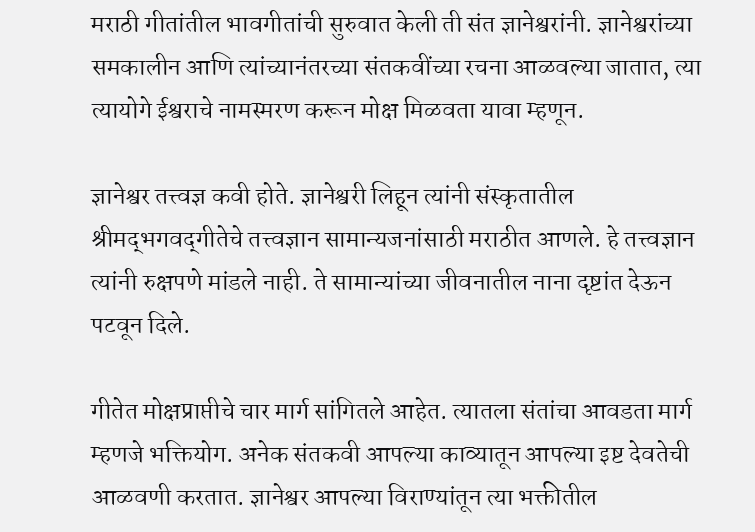मराठी गीतांतील भावगीतांची सुरुवात केली ती संत ज्ञानेश्वरांनी. ज्ञानेश्वरांच्या समकालीन आणि त्यांच्यानंतरच्या संतकवींच्या रचना आळवल्या जातात, त्या त्यायोगे ईश्वराचे नामस्मरण करून मोक्ष मिळवता यावा म्हणून.

ज्ञानेश्वर तत्त्वज्ञ कवी होते. ज्ञानेश्वरी लिहून त्यांनी संस्कृतातील श्रीमद्‌भगवद्‌गीतेचे तत्त्वज्ञान सामान्यजनांसाठी मराठीत आणले. हे तत्त्वज्ञान त्यांनी रुक्षपणे मांडले नाही. ते सामान्यांच्या जीवनातील नाना दृष्टांत देऊन पटवून दिले.

गीतेत मोक्षप्राप्तीचे चार मार्ग सांगितले आहेत. त्यातला संतांचा आवडता मार्ग म्हणजे भक्तियोग. अनेक संतकवी आपल्या काव्यातून आपल्या इष्ट देवतेची आळवणी करतात. ज्ञानेश्वर आपल्या विराण्यांतून त्या भक्तीतील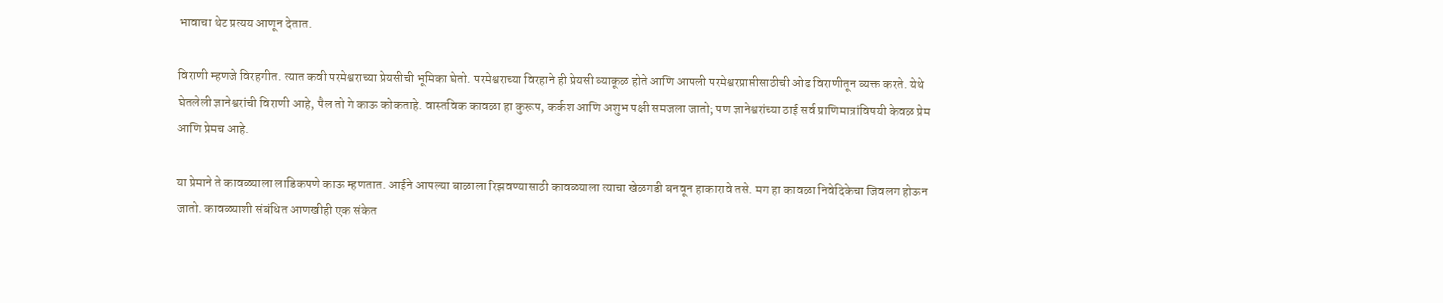भावाचा थेट प्रत्यय आणून देतात.

विराणी म्हणजे विरहगीत. त्यात कवी परमेश्वराच्या प्रेयसीची भूमिका घेतो. परमेश्वराच्या विरहाने ही प्रेयसी व्याकूळ होते आणि आपली परमेश्वरप्राप्तीसाठीची ओढ विराणीतून व्यक्त करते. येथे घेतलेली ज्ञानेश्वरांची विराणी आहे, पैल तो गे काऊ कोकताहे. वास्तविक कावळा हा कुरूप, कर्कश आणि अशुभ पक्षी समजला जातो; पण ज्ञानेश्वरांच्या ठाई सर्व प्राणिमात्रांविषयी केवळ प्रेम आणि प्रेमच आहे.

या प्रेमाने ते कावळ्याला लाडिकपणे काऊ म्हणतात. आईने आपल्या बाळाला रिझवण्यासाठी कावळ्याला त्याचा खेळगडी बनवून हाकारावे तसे. मग हा कावळा निवेदिकेचा जिवलग होऊन जातो. कावळ्याशी संबंधित आणखीही एक संकेत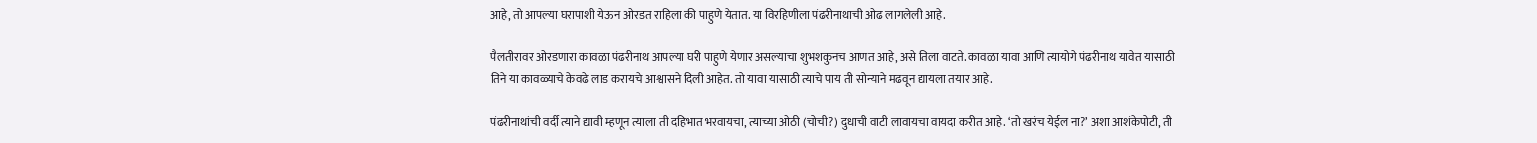आहे, तो आपल्या घरापाशी येऊन ओरडत राहिला की पाहुणे येतात. या विरहिणीला पंढरीनाथाची ओढ लागलेली आहे.

पैलतीरावर ओरडणारा कावळा पंढरीनाथ आपल्या घरी पाहुणे येणार असल्याचा शुभशकुनच आणत आहे, असे तिला वाटते. कावळा यावा आणि त्यायोगे पंढरीनाथ यावेत यासाठी तिने या कावळ्याचे केवढे लाड करायचे आश्वासने दिली आहेत. तो यावा यासाठी त्याचे पाय ती सोन्याने मढवून द्यायला तयार आहे.

पंढरीनाथांची वर्दी त्याने द्यावी म्हणून त्याला ती दहिभात भरवायचा, त्याच्या ओठी (चोची?) दुधाची वाटी लावायचा वायदा करीत आहे. ‘तो खरंच येईल ना?’ अशा आशंकेपोटी, ती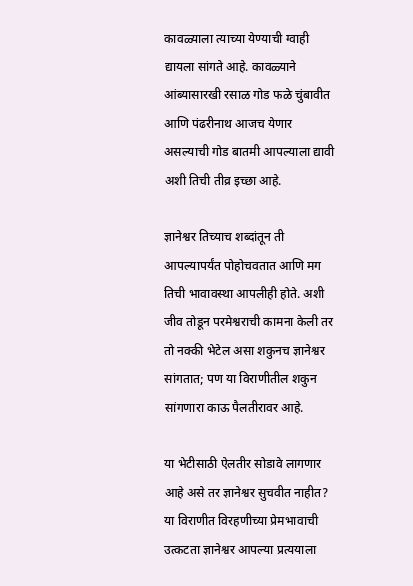कावळ्याला त्याच्या येण्याची ग्वाही द्यायला सांगते आहे. कावळ्याने आंब्यासारखी रसाळ गोड फळे चुंबावीत आणि पंढरीनाथ आजच येणार असल्याची गोड बातमी आपल्याला द्यावी अशी तिची तीव्र इच्छा आहे.

ज्ञानेश्वर तिच्याच शब्दांतून ती आपल्यापर्यंत पोहोचवतात आणि मग तिची भावावस्था आपलीही होते. अशी जीव तोडून परमेश्वराची कामना केली तर तो नक्की भेटेल असा शकुनच ज्ञानेश्वर सांगतात; पण या विराणीतील शकुन सांगणारा काऊ पैलतीरावर आहे.

या भेटीसाठी ऐलतीर सोडावे लागणार आहे असे तर ज्ञानेश्वर सुचवीत नाहीत? या विराणीत विरहणीच्या प्रेमभावाची उत्कटता ज्ञानेश्वर आपल्या प्रत्ययाला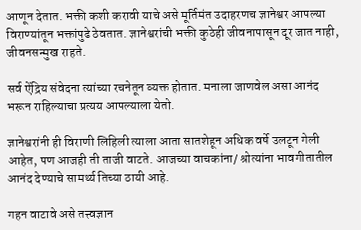आणून देतात. भक्ती कशी करावी याचे असे मूर्तिमंत उदाहरणच ज्ञानेश्वर आपल्या विराण्यांतून भक्तांपुढे ठेवतात. ज्ञानेश्वरांची भक्ती कुठेही जीवनापासून दूर जात नाही, जीवनसन्मुख राहते.

सर्व ऐंद्रिय संवेदना त्यांच्या रचनेतून व्यक्त होतात. मनाला जाणवेल असा आनंद भरून राहिल्याचा प्रत्यय आपल्याला येतो.

ज्ञानेश्वरांनी ही विराणी लिहिली त्याला आता सातशेहून अधिक वर्षे उलटून गेली आहेत, पण आजही ती ताजी वाटते. आजच्या वाचकांना/ श्रोत्यांना भावगीतातील आनंद देण्याचे सामर्थ्य तिच्या ठायी आहे.

गहन वाटावे असे तत्त्वज्ञान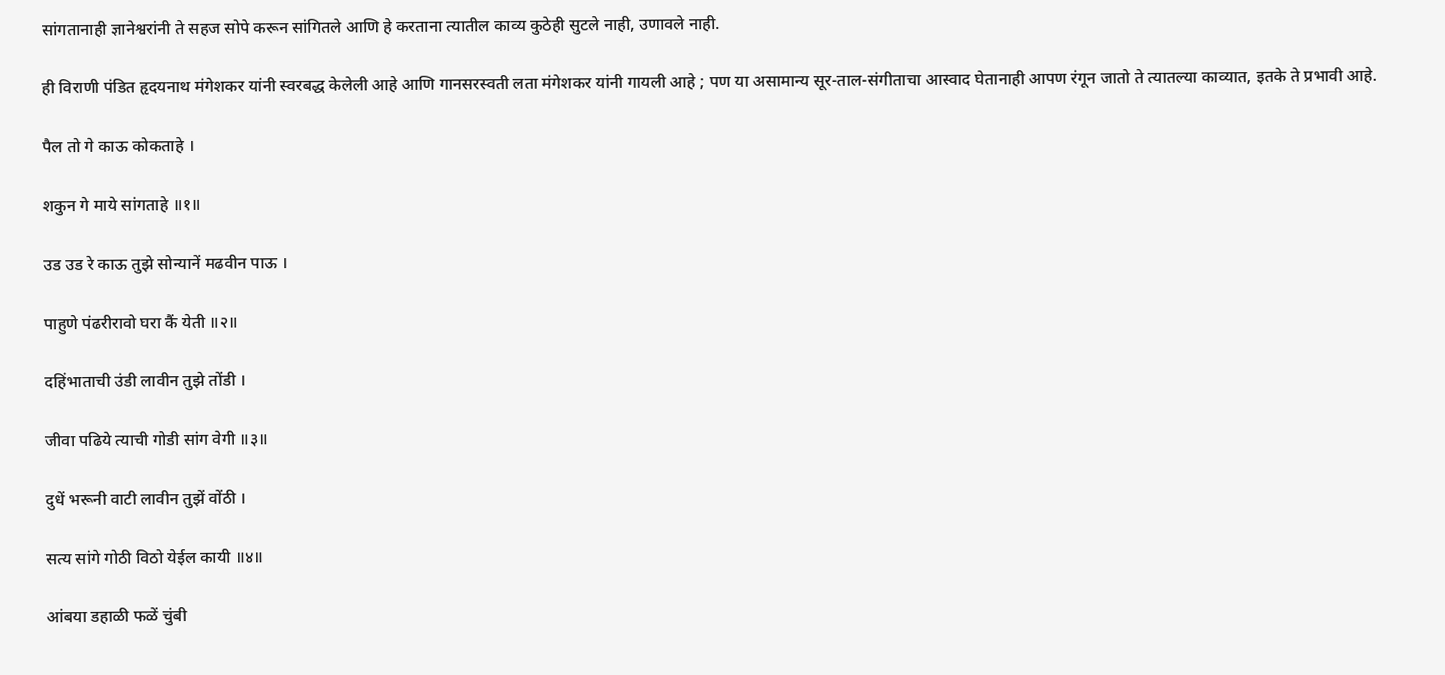सांगतानाही ज्ञानेश्वरांनी ते सहज सोपे करून सांगितले आणि हे करताना त्यातील काव्य कुठेही सुटले नाही, उणावले नाही.

ही विराणी पंडित हृदयनाथ मंगेशकर यांनी स्वरबद्ध केलेली आहे आणि गानसरस्वती लता मंगेशकर यांनी गायली आहे ; पण या असामान्य सूर-ताल-संगीताचा आस्वाद घेतानाही आपण रंगून जातो ते त्यातल्या काव्यात, इतके ते प्रभावी आहे.

पैल तो गे काऊ कोकताहे ।

शकुन गे माये सांगताहे ॥१॥

उड उड रे काऊ तुझे सोन्यानें मढवीन पाऊ ।

पाहुणे पंढरीरावो घरा कैं येती ॥२॥

दहिंभाताची उंडी लावीन तुझे तोंडी ।

जीवा पढिये त्याची गोडी सांग वेगी ॥३॥

दुधें भरूनी वाटी लावीन तुझें वोंठी ।

सत्य सांगे गोठी विठो येईल कायी ॥४॥

आंबया डहाळी फळें चुंबी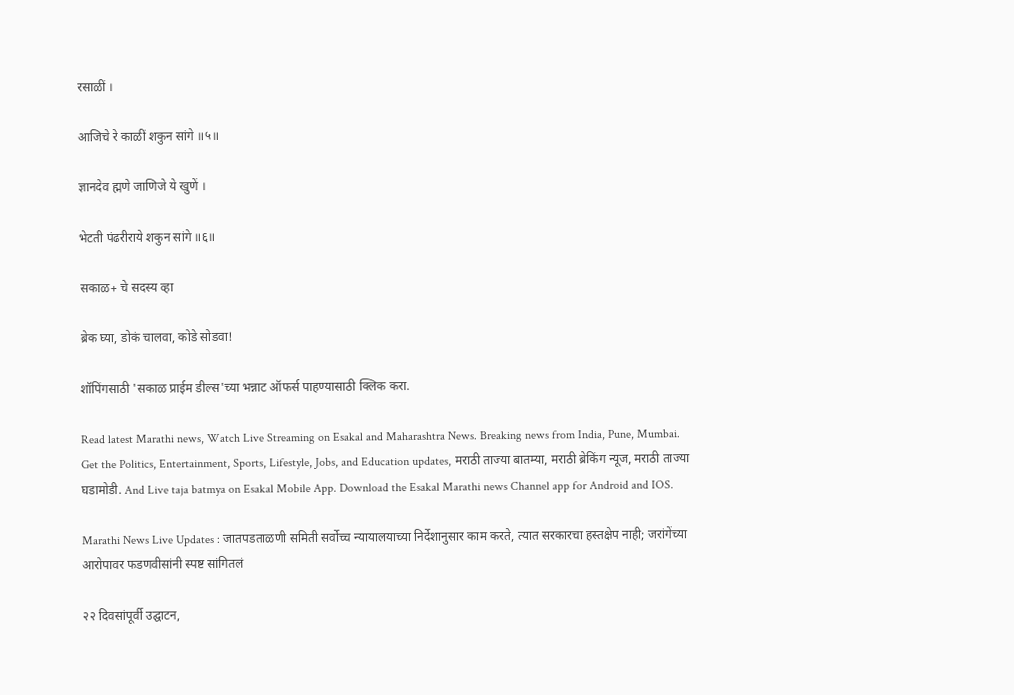रसाळीं ।

आजिचे रे काळीं शकुन सांगे ॥५॥

ज्ञानदेव ह्मणे जाणिजे ये खुणें ।

भेटती पंढरीराये शकुन सांगे ॥६॥

सकाळ+ चे सदस्य व्हा

ब्रेक घ्या, डोकं चालवा, कोडे सोडवा!

शॉपिंगसाठी 'सकाळ प्राईम डील्स'च्या भन्नाट ऑफर्स पाहण्यासाठी क्लिक करा.

Read latest Marathi news, Watch Live Streaming on Esakal and Maharashtra News. Breaking news from India, Pune, Mumbai. Get the Politics, Entertainment, Sports, Lifestyle, Jobs, and Education updates, मराठी ताज्या बातम्या, मराठी ब्रेकिंग न्यूज, मराठी ताज्या घडामोडी. And Live taja batmya on Esakal Mobile App. Download the Esakal Marathi news Channel app for Android and IOS.

Marathi News Live Updates : जातपडताळणी समिती सर्वोच्च न्यायालयाच्या निर्देशानुसार काम करते, त्यात सरकारचा हस्तक्षेप नाही; जरांगेंच्या आरोपावर फडणवीसांनी स्पष्ट सांगितलं

२२ दिवसांपूर्वी उद्घाटन,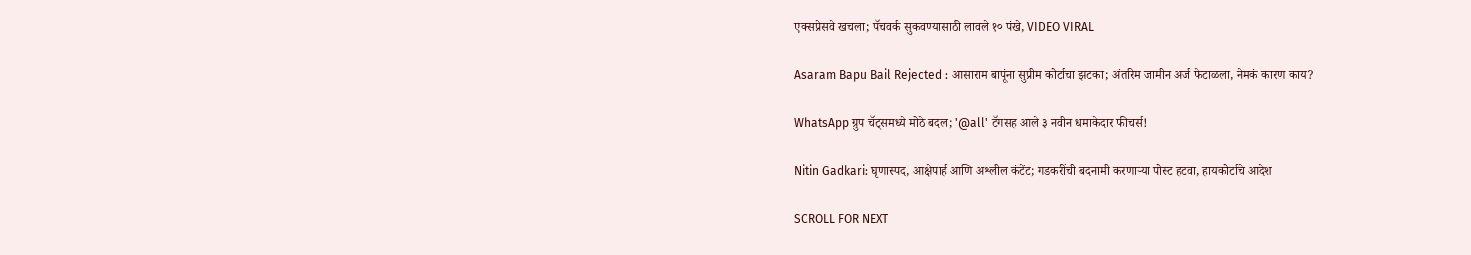एक्सप्रेसवे खचला; पॅचवर्क सुकवण्यासाठी लावले १० पंखे, VIDEO VIRAL

Asaram Bapu Bail Rejected : आसाराम बापूंना सुप्रीम कोर्टाचा झटका; अंतरिम जामीन अर्ज फेटाळला, नेमकं कारण काय?

WhatsApp ग्रुप चॅट्समध्ये मोठे बदल; '@all' टॅगसह आले ३ नवीन धमाकेदार फीचर्स!

Nitin Gadkari: घृणास्पद, आक्षेपार्ह आणि अश्लील कंटेंट; गडकरींची बदनामी करणाऱ्या पोस्ट हटवा, हायकोर्टाचे आदेश

SCROLL FOR NEXT